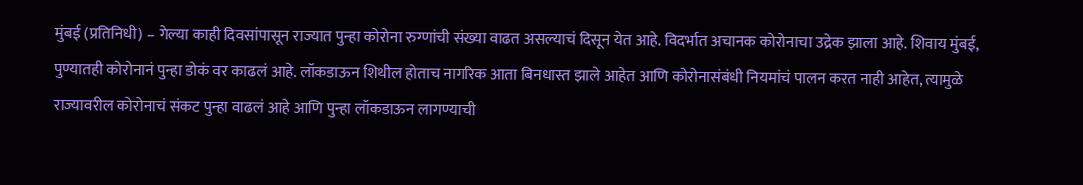मुंबई (प्रतिनिधी) – गेल्या काही दिवसांपासून राज्यात पुन्हा कोरोना रुग्णांची संख्या वाढत असल्याचं दिसून येत आहे. विदर्भात अचानक कोरोनाचा उद्रेक झाला आहे. शिवाय मुंबई, पुण्यातही कोरोनानं पुन्हा डोकं वर काढलं आहे. लॉकडाऊन शिथील होताच नागरिक आता बिनधास्त झाले आहेत आणि कोरोनासंबंधी नियमांचं पालन करत नाही आहेत, त्यामुळे राज्यावरील कोरोनाचं संकट पुन्हा वाढलं आहे आणि पुन्हा लॉकडाऊन लागण्याची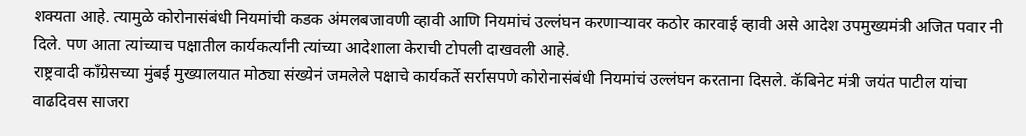शक्यता आहे. त्यामुळे कोरोनासंबंधी नियमांची कडक अंमलबजावणी व्हावी आणि नियमांचं उल्लंघन करणाऱ्यावर कठोर कारवाई व्हावी असे आदेश उपमुख्यमंत्री अजित पवार नी दिले. पण आता त्यांच्याच पक्षातील कार्यकर्त्यांनी त्यांच्या आदेशाला केराची टोपली दाखवली आहे.
राष्ट्रवादी काँग्रेसच्या मुंबई मुख्यालयात मोठ्या संख्येनं जमलेले पक्षाचे कार्यकर्ते सर्रासपणे कोरोनासंबंधी नियमांचं उल्लंघन करताना दिसले. कॅबिनेट मंत्री जयंत पाटील यांचा वाढदिवस साजरा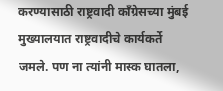करण्यासाठी राष्ट्रवादी काँग्रेसच्या मुंबई मुख्यालयात राष्ट्रवादीचे कार्यकर्ते जमले. पण ना त्यांनी मास्क घातला,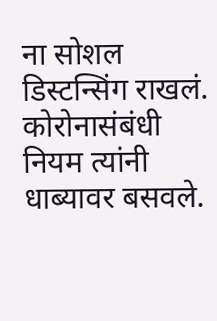ना सोशल डिस्टन्सिंग राखलं. कोरोनासंबंधी नियम त्यांनी धाब्यावर बसवले.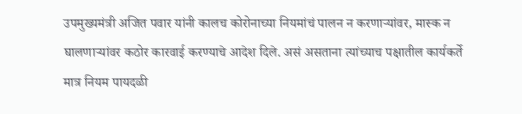उपमुख्यमंत्री अजित पवार यांनी कालच कोरोनाच्या नियमांचं पालन न करणाऱ्यांवर, मास्क न घालणाऱ्यांवर कठोर कारवाई करण्याचे आदेश दिले. असं असताना त्यांच्याच पक्षातील कार्यकर्ते मात्र नियम पायदळी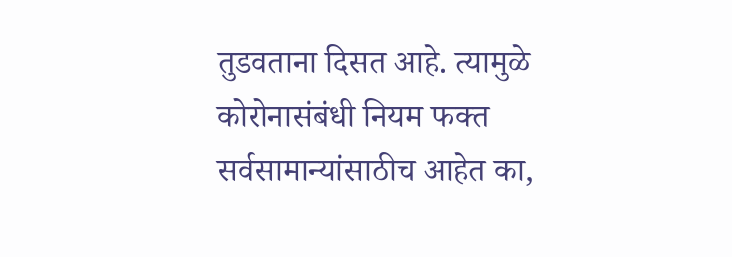तुडवताना दिसत आहे. त्यामुळे कोरोनासंबंधी नियम फक्त सर्वसामान्यांसाठीच आहेत का,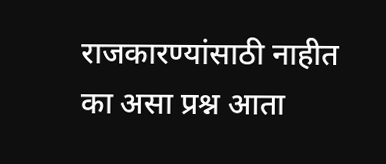राजकारण्यांसाठी नाहीत का असा प्रश्न आता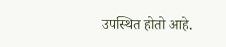उपस्थित होतो आहे.